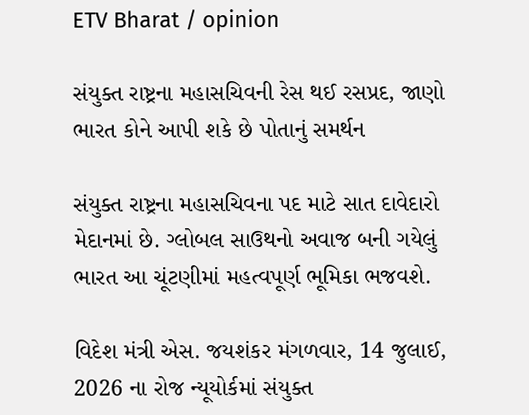ETV Bharat / opinion

સંયુક્ત રાષ્ટ્રના મહાસચિવની રેસ થઈ રસપ્રદ, જાણો ભારત કોને આપી શકે છે પોતાનું સમર્થન

સંયુક્ત રાષ્ટ્રના મહાસચિવના પદ માટે સાત દાવેદારો મેદાનમાં છે. ગ્લોબલ સાઉથનો અવાજ બની ગયેલું ભારત આ ચૂંટણીમાં મહત્વપૂર્ણ ભૂમિકા ભજવશે.

વિદેશ મંત્રી એસ. જયશંકર મંગળવાર, 14 જુલાઈ, 2026 ના રોજ ન્યૂયોર્કમાં સંયુક્ત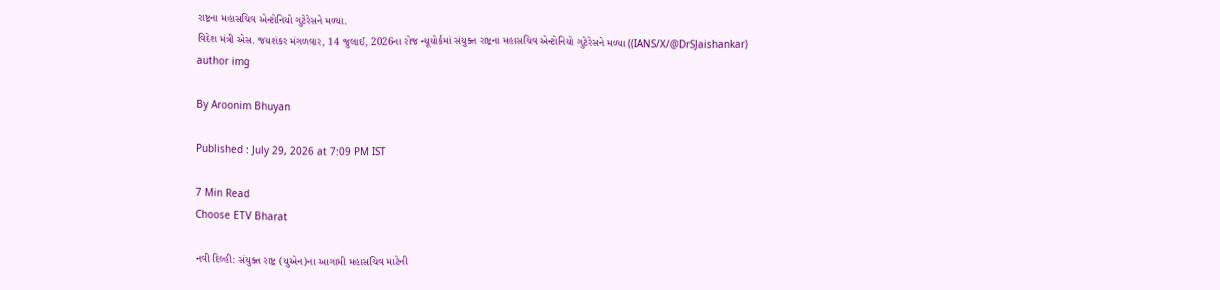રાષ્ટ્રના મહાસચિવ એન્ટોનિયો ગુટેરેસને મળ્યા.
વિદેશ મંત્રી એસ. જયશંકર મંગળવાર, 14 જુલાઈ, 2026ના રોજ ન્યૂયોર્કમાં સંયુક્ત રાષ્ટ્રના મહાસચિવ એન્ટોનિયો ગુટેરેસને મળ્યા ((IANS/X/@DrSJaishankar)
author img

By Aroonim Bhuyan

Published : July 29, 2026 at 7:09 PM IST

7 Min Read
Choose ETV Bharat

નવી દિલ્હી: સંયુક્ત રાષ્ટ્ર (યુએન)ના આગામી મહાસચિવ માટેની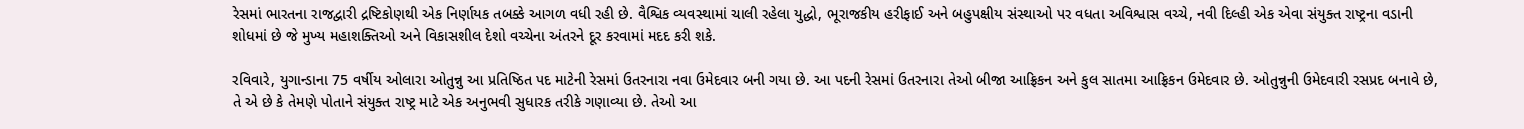રેસમાં ભારતના રાજદ્વારી દ્રષ્ટિકોણથી એક નિર્ણાયક તબક્કે આગળ વધી રહી છે. વૈશ્વિક વ્યવસ્થામાં ચાલી રહેલા યુદ્ધો, ભૂરાજકીય હરીફાઈ અને બહુપક્ષીય સંસ્થાઓ પર વધતા અવિશ્વાસ વચ્ચે, નવી દિલ્હી એક એવા સંયુક્ત રાષ્ટ્રના વડાની શોધમાં છે જે મુખ્ય મહાશક્તિઓ અને વિકાસશીલ દેશો વચ્ચેના અંતરને દૂર કરવામાં મદદ કરી શકે.

રવિવારે, યુગાન્ડાના 75 વર્ષીય ઓલારા ઓતુન્નુ આ પ્રતિષ્ઠિત પદ માટેની રેસમાં ઉતરનારા નવા ઉમેદવાર બની ગયા છે. આ પદની રેસમાં ઉતરનારા તેઓ બીજા આફ્રિકન અને કુલ સાતમા આફ્રિકન ઉમેદવાર છે. ઓતુન્નુની ઉમેદવારી રસપ્રદ બનાવે છે, તે એ છે કે તેમણે પોતાને સંયુક્ત રાષ્ટ્ર માટે એક અનુભવી સુધારક તરીકે ગણાવ્યા છે. તેઓ આ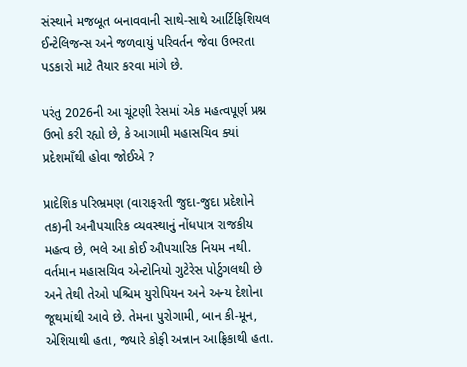સંસ્થાને મજબૂત બનાવવાની સાથે-સાથે આર્ટિફિશિયલ ઈન્ટેલિજન્સ અને જળવાયું પરિવર્તન જેવા ઉભરતા પડકારો માટે તૈયાર કરવા માંગે છે.

પરંતુ 2026ની આ ચૂંટણી રેસમાં એક મહત્વપૂર્ણ પ્રશ્ન ઉભો કરી રહ્યો છે, કે આગામી મહાસચિવ ક્યાં પ્રદેશમાઁથી હોવા જોઈએ ?

પ્રાદેશિક પરિભ્રમણ (વારાફરતી જુદા-જુદા પ્રદેશોને તક)ની અનૌપચારિક વ્યવસ્થાનું નોંધપાત્ર રાજકીય મહત્વ છે, ભલે આ કોઈ ઔપચારિક નિયમ નથી. વર્તમાન મહાસચિવ એન્ટોનિયો ગુટેરેસ પોર્ટુગલથી છે અને તેથી તેઓ પશ્ચિમ યુરોપિયન અને અન્ય દેશોના જૂથમાંથી આવે છે. તેમના પુરોગામી, બાન કી-મૂન, એશિયાથી હતા, જ્યારે કોફી અન્નાન આફ્રિકાથી હતા.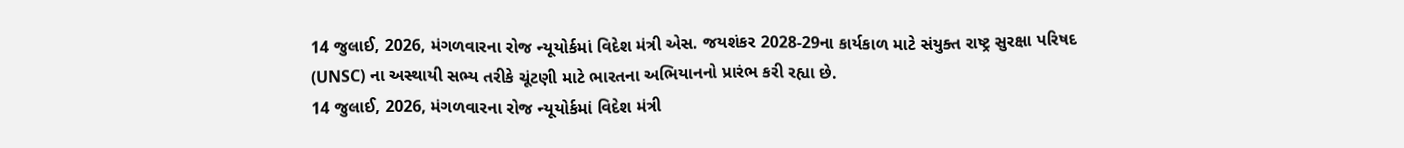14 જુલાઈ, 2026, મંગળવારના રોજ ન્યૂયોર્કમાં વિદેશ મંત્રી એસ. જયશંકર 2028-29ના કાર્યકાળ માટે સંયુક્ત રાષ્ટ્ર સુરક્ષા પરિષદ (UNSC) ના અસ્થાયી સભ્ય તરીકે ચૂંટણી માટે ભારતના અભિયાનનો પ્રારંભ કરી રહ્યા છે.
14 જુલાઈ, 2026, મંગળવારના રોજ ન્યૂયોર્કમાં વિદેશ મંત્રી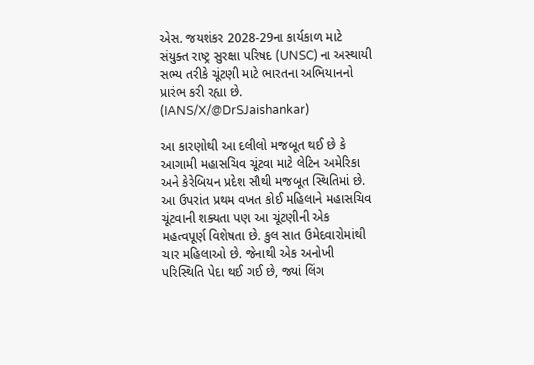એસ. જયશંકર 2028-29ના કાર્યકાળ માટે સંયુક્ત રાષ્ટ્ર સુરક્ષા પરિષદ (UNSC) ના અસ્થાયી સભ્ય તરીકે ચૂંટણી માટે ભારતના અભિયાનનો પ્રારંભ કરી રહ્યા છે. (IANS/X/@DrSJaishankar)

આ કારણોથી આ દલીલો મજબૂત થઈ છે કે આગામી મહાસચિવ ચૂંટવા માટે લેટિન અમેરિકા અને કેરેબિયન પ્રદેશ સૌથી મજબૂત સ્થિતિમાં છે. આ ઉપરાંત પ્રથમ વખત કોઈ મહિલાને મહાસચિવ ચૂંટવાની શક્યતા પણ આ ચૂંટણીની એક મહત્વપૂર્ણ વિશેષતા છે. કુલ સાત ઉમેદવારોમાંથી ચાર મહિલાઓ છે. જેનાથી એક અનોખી પરિસ્થિતિ પેદા થઈ ગઈ છે, જ્યાં લિંગ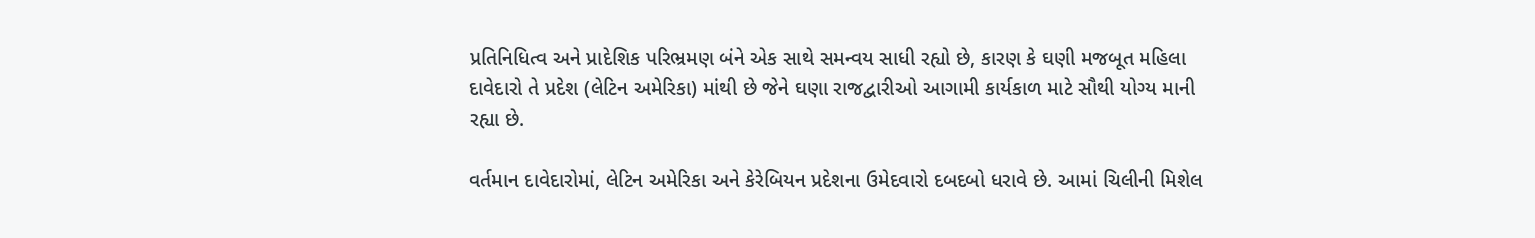પ્રતિનિધિત્વ અને પ્રાદેશિક પરિભ્રમણ બંને એક સાથે સમન્વય સાધી રહ્યો છે, કારણ કે ઘણી મજબૂત મહિલા દાવેદારો તે પ્રદેશ (લેટિન અમેરિકા) માંથી છે જેને ઘણા રાજદ્વારીઓ આગામી કાર્યકાળ માટે સૌથી યોગ્ય માની રહ્યા છે.

વર્તમાન દાવેદારોમાં, લેટિન અમેરિકા અને કેરેબિયન પ્રદેશના ઉમેદવારો દબદબો ધરાવે છે. આમાં ચિલીની મિશેલ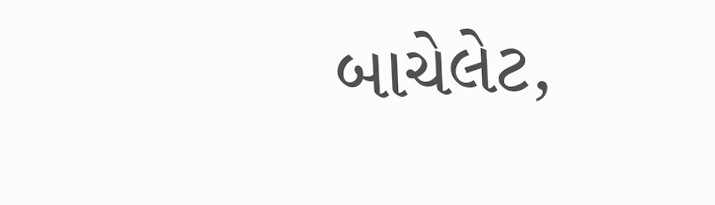બાચેલેટ,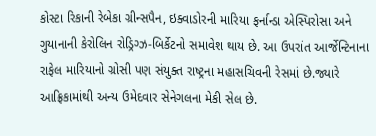કોસ્ટા રિકાની રેબેકા ગ્રીન્સપૈન, ઇક્વાડોરની મારિયા ફર્નાન્ડા એસ્પિરોસા અને ગુયાનાની કેરોલિન રોડ્રિગ્ઝ-બિર્કેટનો સમાવેશ થાય છે. આ ઉપરાંત આર્જેન્ટિનાના રાફેલ મારિયાનો ગ્રોસી પણ સંયુક્ત રાષ્ટ્રના મહાસચિવની રેસમાં છે.જ્યારે આફ્રિકામાંથી અન્ય ઉમેદવાર સેનેગલના મેકી સેલ છે.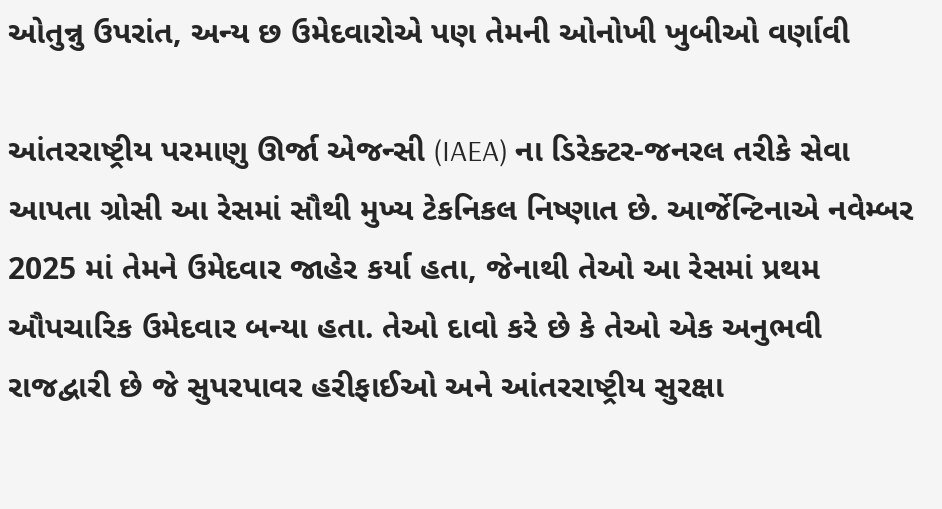ઓતુન્નુ ઉપરાંત, અન્ય છ ઉમેદવારોએ પણ તેમની ઓનોખી ખુબીઓ વર્ણાવી

આંતરરાષ્ટ્રીય પરમાણુ ઊર્જા એજન્સી (IAEA) ના ડિરેક્ટર-જનરલ તરીકે સેવા આપતા ગ્રોસી આ રેસમાં સૌથી મુખ્ય ટેકનિકલ નિષ્ણાત છે. આર્જેન્ટિનાએ નવેમ્બર 2025 માં તેમને ઉમેદવાર જાહેર કર્યા હતા, જેનાથી તેઓ આ રેસમાં પ્રથમ ઔપચારિક ઉમેદવાર બન્યા હતા. તેઓ દાવો કરે છે કે તેઓ એક અનુભવી રાજદ્વારી છે જે સુપરપાવર હરીફાઈઓ અને આંતરરાષ્ટ્રીય સુરક્ષા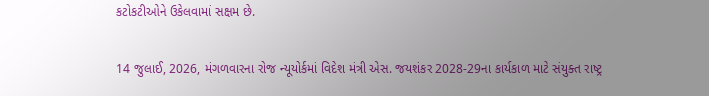કટોકટીઓને ઉકેલવામાં સક્ષમ છે.

14 જુલાઈ, 2026, મંગળવારના રોજ ન્યૂયોર્કમાં વિદેશ મંત્રી એસ. જયશંકર 2028-29ના કાર્યકાળ માટે સંયુક્ત રાષ્ટ્ર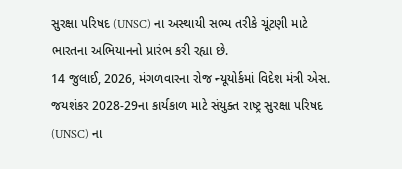સુરક્ષા પરિષદ (UNSC) ના અસ્થાયી સભ્ય તરીકે ચૂંટણી માટે ભારતના અભિયાનનો પ્રારંભ કરી રહ્યા છે.
14 જુલાઈ, 2026, મંગળવારના રોજ ન્યૂયોર્કમાં વિદેશ મંત્રી એસ. જયશંકર 2028-29ના કાર્યકાળ માટે સંયુક્ત રાષ્ટ્ર સુરક્ષા પરિષદ (UNSC) ના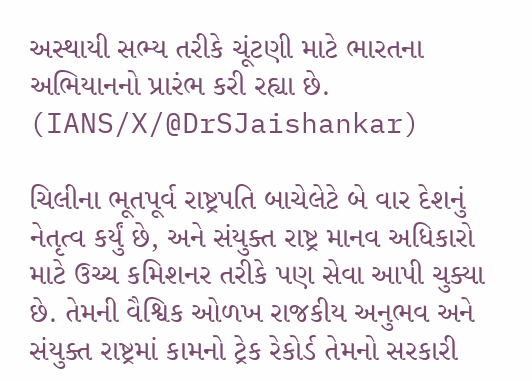અસ્થાયી સભ્ય તરીકે ચૂંટણી માટે ભારતના અભિયાનનો પ્રારંભ કરી રહ્યા છે. (IANS/X/@DrSJaishankar)

ચિલીના ભૂતપૂર્વ રાષ્ટ્રપતિ બાચેલેટે બે વાર દેશનું નેતૃત્વ કર્યું છે, અને સંયુક્ત રાષ્ટ્ર માનવ અધિકારો માટે ઉચ્ચ કમિશનર તરીકે પણ સેવા આપી ચુક્યા છે. તેમની વૈશ્વિક ઓળખ રાજકીય અનુભવ અને સંયુક્ત રાષ્ટ્રમાં કામનો ટ્રેક રેકોર્ડ તેમનો સરકારી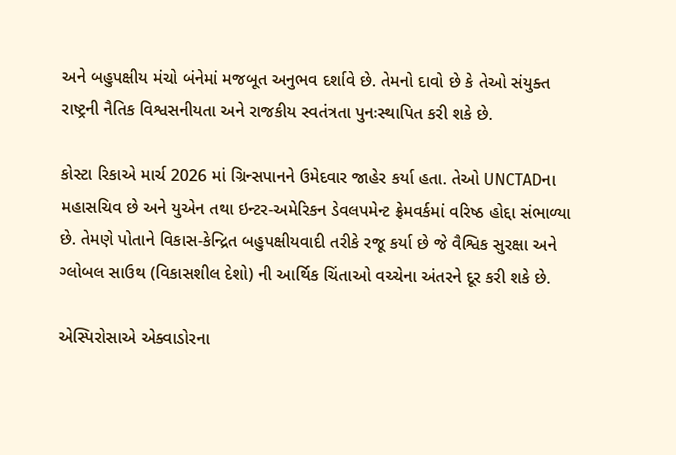અને બહુપક્ષીય મંચો બંનેમાં મજબૂત અનુભવ દર્શાવે છે. તેમનો દાવો છે કે તેઓ સંયુક્ત રાષ્ટ્રની નૈતિક વિશ્વસનીયતા અને રાજકીય સ્વતંત્રતા પુનઃસ્થાપિત કરી શકે છે.

કોસ્ટા રિકાએ માર્ચ 2026 માં ગ્રિન્સપાનને ઉમેદવાર જાહેર કર્યા હતા. તેઓ UNCTADના મહાસચિવ છે અને યુએન તથા ઇન્ટર-અમેરિકન ડેવલપમેન્ટ ફ્રેમવર્કમાં વરિષ્ઠ હોદ્દા સંભાળ્યા છે. તેમણે પોતાને વિકાસ-કેન્દ્રિત બહુપક્ષીયવાદી તરીકે રજૂ કર્યા છે જે વૈશ્વિક સુરક્ષા અને ગ્લોબલ સાઉથ (વિકાસશીલ દેશો) ની આર્થિક ચિંતાઓ વચ્ચેના અંતરને દૂર કરી શકે છે.

એસ્પિરોસાએ એક્વાડોરના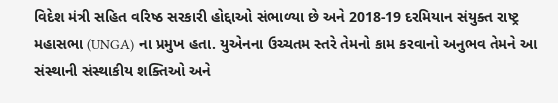વિદેશ મંત્રી સહિત વરિષ્ઠ સરકારી હોદ્દાઓ સંભાળ્યા છે અને 2018-19 દરમિયાન સંયુક્ત રાષ્ટ્ર મહાસભા (UNGA) ના પ્રમુખ હતા. યુએનના ઉચ્ચતમ સ્તરે તેમનો કામ કરવાનો અનુભવ તેમને આ સંસ્થાની સંસ્થાકીય શક્તિઓ અને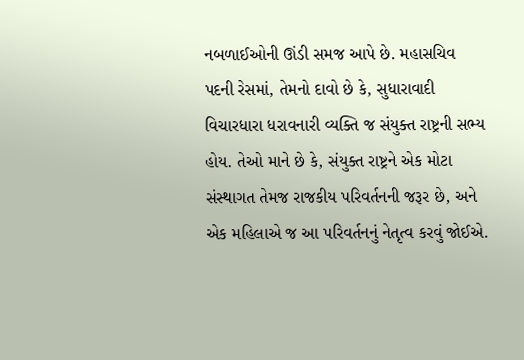નબળાઈઓની ઊંડી સમજ આપે છે. મહાસચિવ પદની રેસમાં, તેમનો દાવો છે કે, સુધારાવાદી વિચારધારા ધરાવનારી વ્યક્તિ જ સંયુક્ત રાષ્ટ્રની સભ્ય હોય. તેઓ માને છે કે, સંયુક્ત રાષ્ટ્રને એક મોટા સંસ્થાગત તેમજ રાજકીય પરિવર્તનની જરૂર છે, અને એક મહિલાએ જ આ પરિવર્તનનું નેતૃત્વ કરવું જોઈએ.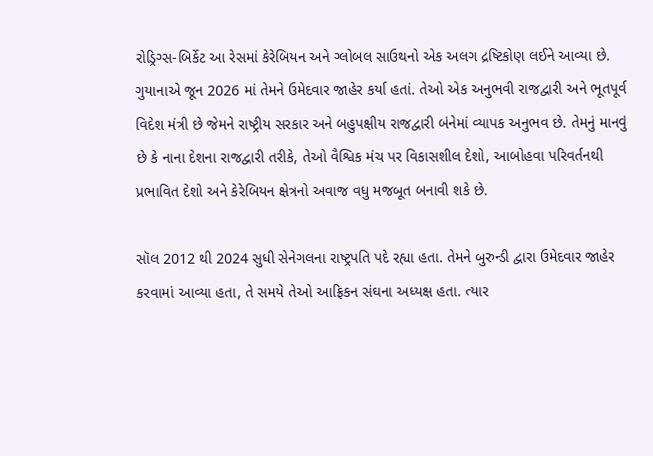રોડ્રિગ્સ-બિર્કેટ આ રેસમાં કેરેબિયન અને ગ્લોબલ સાઉથનો એક અલગ દ્રષ્ટિકોણ લઈને આવ્યા છે. ગુયાનાએ જૂન 2026 માં તેમને ઉમેદવાર જાહેર કર્યા હતાં. તેઓ એક અનુભવી રાજદ્વારી અને ભૂતપૂર્વ વિદેશ મંત્રી છે જેમને રાષ્ટ્રીય સરકાર અને બહુપક્ષીય રાજદ્વારી બંનેમાં વ્યાપક અનુભવ છે. તેમનું માનવું છે કે નાના દેશના રાજદ્વારી તરીકે, તેઓ વૈશ્વિક મંચ પર વિકાસશીલ દેશો, આબોહવા પરિવર્તનથી પ્રભાવિત દેશો અને કેરેબિયન ક્ષેત્રનો અવાજ વધુ મજબૂત બનાવી શકે છે.

સૉલ 2012 થી 2024 સુધી સેનેગલના રાષ્ટ્રપતિ પદે રહ્યા હતા. તેમને બુરુન્ડી દ્વારા ઉમેદવાર જાહેર કરવામાં આવ્યા હતા, તે સમયે તેઓ આફ્રિકન સંઘના અધ્યક્ષ હતા. ત્યાર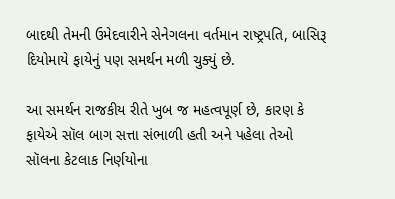બાદથી તેમની ઉમેદવારીને સેનેગલના વર્તમાન રાષ્ટ્રપતિ, બાસિરૂ દિયોમાયે ફાયેનું પણ સમર્થન મળી ચુક્યું છે.

આ સમર્થન રાજકીય રીતે ખુબ જ મહત્વપૂર્ણ છે, કારણ કે ફાયેએ સૉલ બાગ સત્તા સંભાળી હતી અને પહેલા તેઓ સૉલના કેટલાક નિર્ણયોના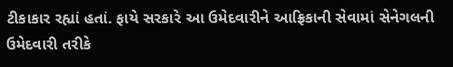ટીકાકાર રહ્યાં હતાં. ફાયે સરકારે આ ઉમેદવારીને આફ્રિકાની સેવામાં સેનેગલની ઉમેદવારી તરીકે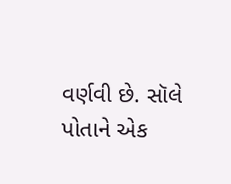વર્ણવી છે. સૉલે પોતાને એક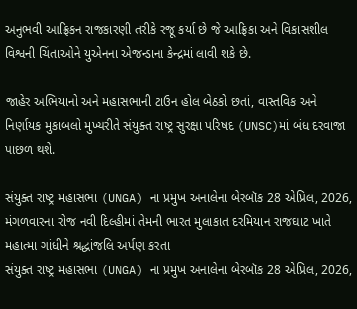અનુભવી આફ્રિકન રાજકારણી તરીકે રજૂ કર્યા છે જે આફ્રિકા અને વિકાસશીલ વિશ્વની ચિંતાઓને યુએનના એજન્ડાના કેન્દ્રમાં લાવી શકે છે.

જાહેર અભિયાનો અને મહાસભાની ટાઉન હોલ બેઠકો છતાં, વાસ્તવિક અને નિર્ણાયક મુકાબલો મુખ્યરીતે સંયુક્ત રાષ્ટ્ર સુરક્ષા પરિષદ (UNSC)માં બંધ દરવાજા પાછળ થશે.

સંયુક્ત રાષ્ટ્ર મહાસભા (UNGA) ના પ્રમુખ અનાલેના બેરબૉક 28 એપ્રિલ, 2026, મંગળવારના રોજ નવી દિલ્હીમાં તેમની ભારત મુલાકાત દરમિયાન રાજઘાટ ખાતે મહાત્મા ગાંધીને શ્રદ્ધાંજલિ અર્પણ કરતા
સંયુક્ત રાષ્ટ્ર મહાસભા (UNGA) ના પ્રમુખ અનાલેના બેરબૉક 28 એપ્રિલ, 2026,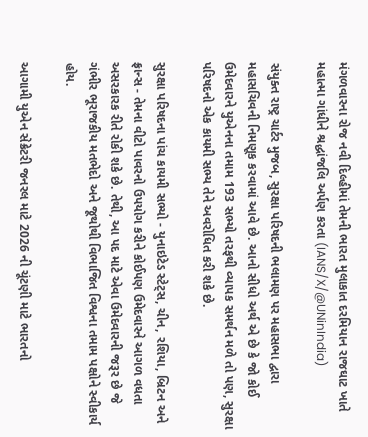મંગળવારના રોજ નવી દિલ્હીમાં તેમની ભારત મુલાકાત દરમિયાન રાજઘાટ ખાતે મહાત્મા ગાંધીને શ્રદ્ધાંજલિ અર્પણ કરતા (IANS/X/@UNinIndia)

સંયુક્ત રાષ્ટ્ર ચાર્ટર મુજબ, સુરક્ષા પરિષદની ભલામણ પર મહાસભા દ્વારા મહાસચિવની નિમણૂક કરવામાં આવે છે. આનો સીધો અર્થ એ છે કે જો કોઈ ઉમેદવારને યુએનના તમામ 193 સભ્યો તરફથી વ્યાપક સમર્થન મળે તો પણ, સુરક્ષા પરિષદનો એક કાયમી સભ્ય તેને અવરોધિત કરી શકે છે.

સુરક્ષા પરિષદના પાંચ કાયમી સભ્યો - યુનાઇટેડ સ્ટેટ્સ, ચીન, રશિયા, બ્રિટન અને ફ્રાન્સ - તેમના વીટો પાવરનો ઉપયોગ કરીને કોઈપણ ઉમેદવારને આગળ વધતા અસરકારક રીતે રોકી શકે છે. તેથી, આ પદ માટે એવા ઉમેદવારની જરૂર છે જે ગંભીર ભૂરાજકીય મતભેદો અને જૂથોથી વિભાજિત વિશ્વના તમામ પક્ષોને સ્વીકાર્ય હોય.

આગામી યુએન સેક્રેટરી જનરલ માટે 2026 ની ચૂંટણી માટે ભારતનો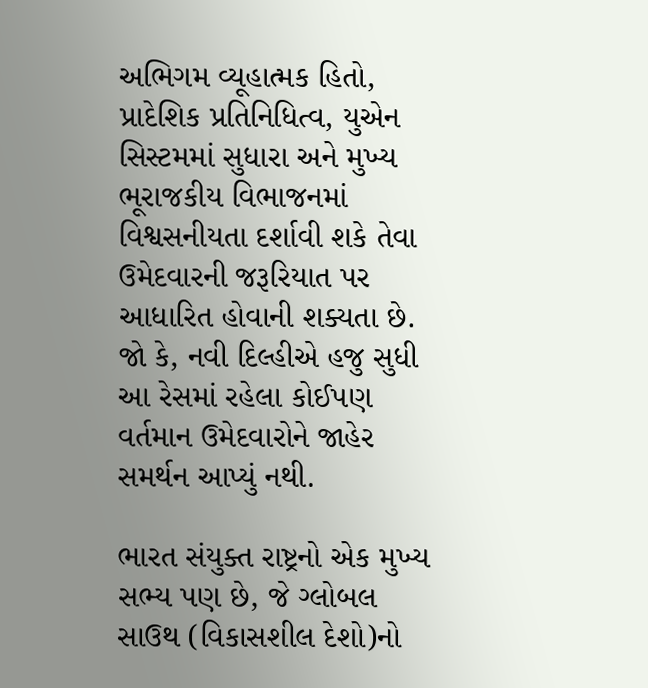અભિગમ વ્યૂહાત્મક હિતો, પ્રાદેશિક પ્રતિનિધિત્વ, યુએન સિસ્ટમમાં સુધારા અને મુખ્ય ભૂરાજકીય વિભાજનમાં વિશ્વસનીયતા દર્શાવી શકે તેવા ઉમેદવારની જરૂરિયાત પર આધારિત હોવાની શક્યતા છે. જો કે, નવી દિલ્હીએ હજુ સુધી આ રેસમાં રહેલા કોઈપણ વર્તમાન ઉમેદવારોને જાહેર સમર્થન આપ્યું નથી.

ભારત સંયુક્ત રાષ્ટ્રનો એક મુખ્ય સભ્ય પણ છે, જે ગ્લોબલ સાઉથ (વિકાસશીલ દેશો)નો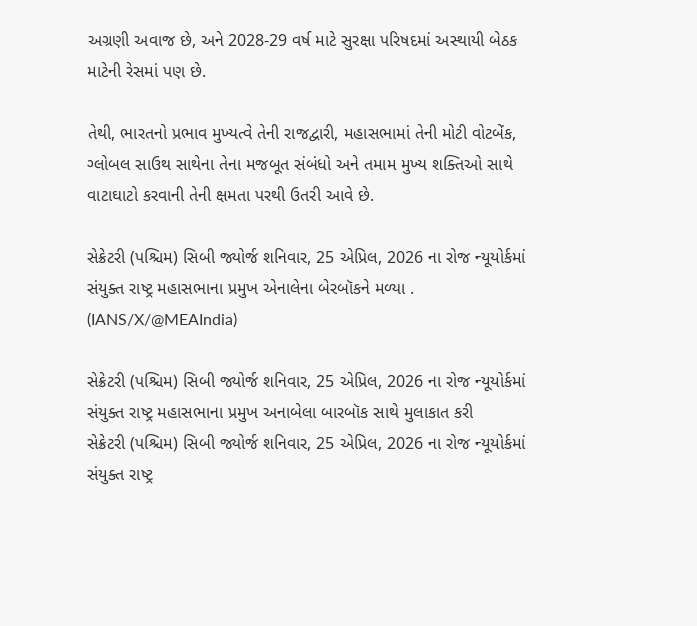અગ્રણી અવાજ છે, અને 2028-29 વર્ષ માટે સુરક્ષા પરિષદમાં અસ્થાયી બેઠક માટેની રેસમાં પણ છે.

તેથી, ભારતનો પ્રભાવ મુખ્યત્વે તેની રાજદ્વારી, મહાસભામાં તેની મોટી વોટબેંક, ગ્લોબલ સાઉથ સાથેના તેના મજબૂત સંબંધો અને તમામ મુખ્ય શક્તિઓ સાથે વાટાઘાટો કરવાની તેની ક્ષમતા પરથી ઉતરી આવે છે.

સેક્રેટરી (પશ્ચિમ) સિબી જ્યોર્જ શનિવાર, 25 એપ્રિલ, 2026 ના રોજ ન્યૂયોર્કમાં સંયુક્ત રાષ્ટ્ર મહાસભાના પ્રમુખ એનાલેના બેરબૉકને મળ્યા . (IANS/X/@MEAIndia)

સેક્રેટરી (પશ્ચિમ) સિબી જ્યોર્જ શનિવાર, 25 એપ્રિલ, 2026 ના રોજ ન્યૂયોર્કમાં સંયુક્ત રાષ્ટ્ર મહાસભાના પ્રમુખ અનાબેલા બારબૉક સાથે મુલાકાત કરી
સેક્રેટરી (પશ્ચિમ) સિબી જ્યોર્જ શનિવાર, 25 એપ્રિલ, 2026 ના રોજ ન્યૂયોર્કમાં સંયુક્ત રાષ્ટ્ર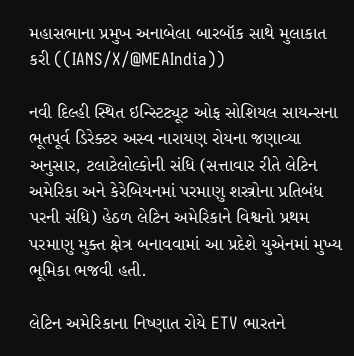મહાસભાના પ્રમુખ અનાબેલા બારબૉક સાથે મુલાકાત કરી ((IANS/X/@MEAIndia))

નવી દિલ્હી સ્થિત ઇન્સ્ટિટ્યૂટ ઓફ સોશિયલ સાયન્સના ભૂતપૂર્વ ડિરેક્ટર અસ્વ નારાયણ રોયના જણાવ્યા અનુસાર, ટલાટેલોલ્કોની સંધિ (સત્તાવાર રીતે લેટિન અમેરિકા અને કેરેબિયનમાં પરમાણુ શસ્ત્રોના પ્રતિબંધ પરની સંધિ) હેઠળ લેટિન અમેરિકાને વિશ્વનો પ્રથમ પરમાણુ મુક્ત ક્ષેત્ર બનાવવામાં આ પ્રદેશે યુએનમાં મુખ્ય ભૂમિકા ભજવી હતી.

લેટિન અમેરિકાના નિષ્ણાત રોયે ETV ભારતને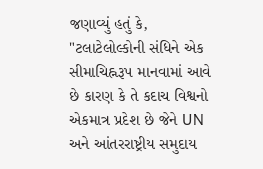જણાવ્યું હતું કે, "ટલાટેલોલ્કોની સંધિને એક સીમાચિહ્નરૂપ માનવામાં આવે છે કારણ કે તે કદાચ વિશ્વનો એકમાત્ર પ્રદેશ છે જેને UN અને આંતરરાષ્ટ્રીય સમુદાય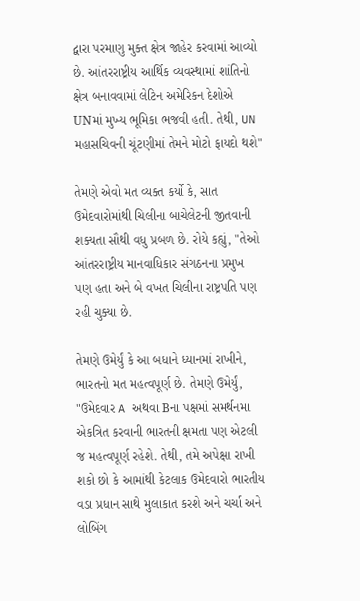દ્વારા પરમાણુ મુક્ત ક્ષેત્ર જાહેર કરવામાં આવ્યો છે. આંતરરાષ્ટ્રીય આર્થિક વ્યવસ્થામાં શાંતિનો ક્ષેત્ર બનાવવામાં લેટિન અમેરિકન દેશોએ UNમાં મુખ્ય ભૂમિકા ભજવી હતી. તેથી, UN મહાસચિવની ચૂંટણીમાં તેમને મોટો ફાયદો થશે"

તેમણે એવો મત વ્યક્ત કર્યો કે, સાત ઉમેદવારોમાંથી ચિલીના બાચેલેટની જીતવાની શક્યતા સૌથી વધુ પ્રબળ છે. રોયે કહ્યું, "તેઓ આંતરરાષ્ટ્રીય માનવાધિકાર સંગઠનના પ્રમુખ પણ હતા અને બે વખત ચિલીના રાષ્ટ્રપતિ પણ રહી ચુક્યા છે.

તેમણે ઉમેર્યું કે આ બધાને ધ્યાનમાં રાખીને, ભારતનો મત મહત્વપૂર્ણ છે. તેમણે ઉમેર્યું, "ઉમેદવાર A અથવા Bના પક્ષમાં સમર્થનમા એકત્રિત કરવાની ભારતની ક્ષમતા પણ એટલી જ મહત્વપૂર્ણ રહેશે. તેથી, તમે અપેક્ષા રાખી શકો છો કે આમાંથી કેટલાક ઉમેદવારો ભારતીય વડા પ્રધાન સાથે મુલાકાત કરશે અને ચર્ચા અને લોબિંગ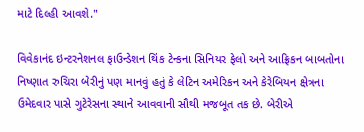માટે દિલ્હી આવશે."

વિવેકાનંદ ઇન્ટરનેશનલ ફાઉન્ડેશન થિંક ટેન્કના સિનિયર ફેલો અને આફ્રિકન બાબતોના નિષ્ણાત રુચિરા બેરીનું પણ માનવું હતું કે લેટિન અમેરિકન અને કેરેબિયન ક્ષેત્રના ઉમેદવાર પાસે ગુટેરેસના સ્થાને આવવાની સૌથી મજબૂત તક છે. બેરીએ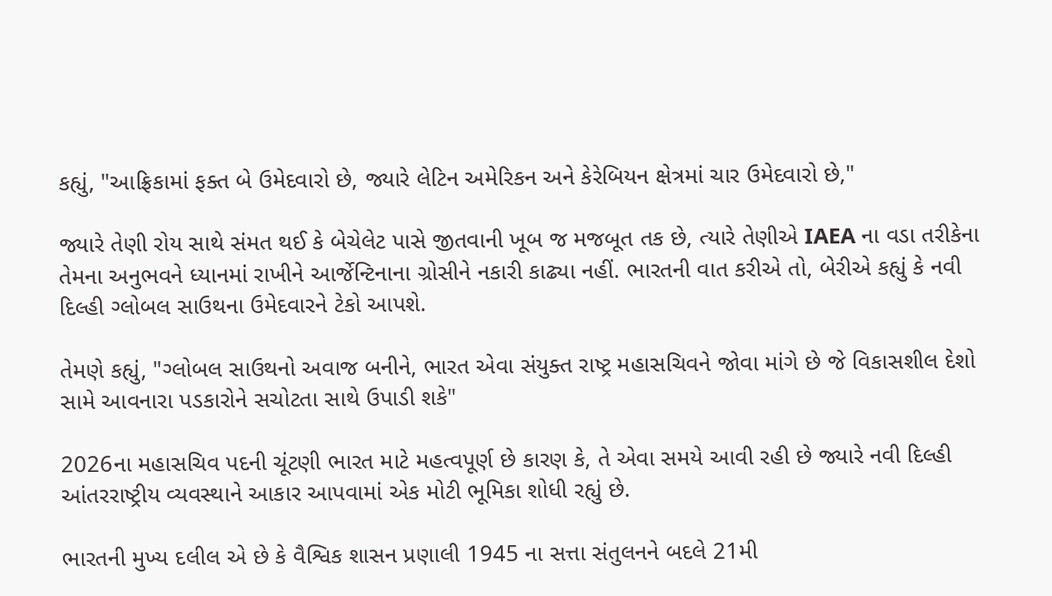કહ્યું, "આફ્રિકામાં ફક્ત બે ઉમેદવારો છે, જ્યારે લેટિન અમેરિકન અને કેરેબિયન ક્ષેત્રમાં ચાર ઉમેદવારો છે,"

જ્યારે તેણી રોય સાથે સંમત થઈ કે બેચેલેટ પાસે જીતવાની ખૂબ જ મજબૂત તક છે, ત્યારે તેણીએ IAEA ના વડા તરીકેના તેમના અનુભવને ધ્યાનમાં રાખીને આર્જેન્ટિનાના ગ્રોસીને નકારી કાઢ્યા નહીં. ભારતની વાત કરીએ તો, બેરીએ કહ્યું કે નવી દિલ્હી ગ્લોબલ સાઉથના ઉમેદવારને ટેકો આપશે.

તેમણે કહ્યું, "ગ્લોબલ સાઉથનો અવાજ બનીને, ભારત એવા સંયુક્ત રાષ્ટ્ર મહાસચિવને જોવા માંગે છે જે વિકાસશીલ દેશો સામે આવનારા પડકારોને સચોટતા સાથે ઉપાડી શકે"

2026ના મહાસચિવ પદની ચૂંટણી ભારત માટે મહત્વપૂર્ણ છે કારણ કે, તે એવા સમયે આવી રહી છે જ્યારે નવી દિલ્હી આંતરરાષ્ટ્રીય વ્યવસ્થાને આકાર આપવામાં એક મોટી ભૂમિકા શોધી રહ્યું છે.

ભારતની મુખ્ય દલીલ એ છે કે વૈશ્વિક શાસન પ્રણાલી 1945 ના સત્તા સંતુલનને બદલે 21મી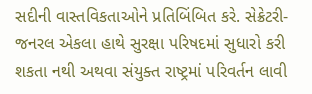સદીની વાસ્તવિકતાઓને પ્રતિબિંબિત કરે. સેક્રેટરી-જનરલ એકલા હાથે સુરક્ષા પરિષદમાં સુધારો કરી શકતા નથી અથવા સંયુક્ત રાષ્ટ્રમાં પરિવર્તન લાવી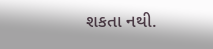શકતા નથી.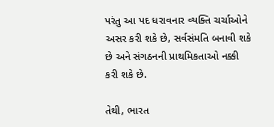પરંતુ આ પદ ધરાવનાર વ્યક્તિ ચર્ચાઓને અસર કરી શકે છે, સર્વસંમતિ બનાવી શકે છે અને સંગઠનની પ્રાથમિકતાઓ નક્કી કરી શકે છે.

તેથી, ભારત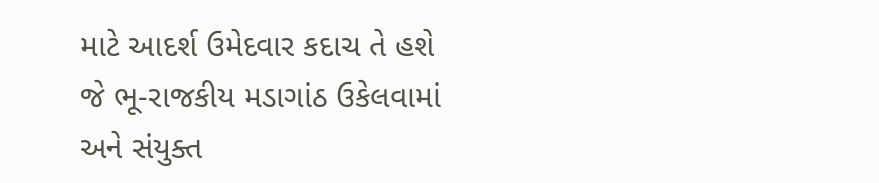માટે આદર્શ ઉમેદવાર કદાચ તે હશે જે ભૂ-રાજકીય મડાગાંઠ ઉકેલવામાં અને સંયુક્ત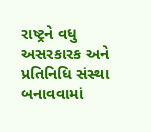રાષ્ટ્રને વધુ અસરકારક અને પ્રતિનિધિ સંસ્થા બનાવવામાં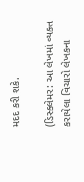મદદ કરી શકે.

(ડિસ્ક્લેમર: આ લેખમાં વ્યક્ત કરાયેલા વિચારો લેખકના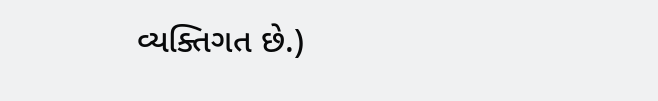વ્યક્તિગત છે.)